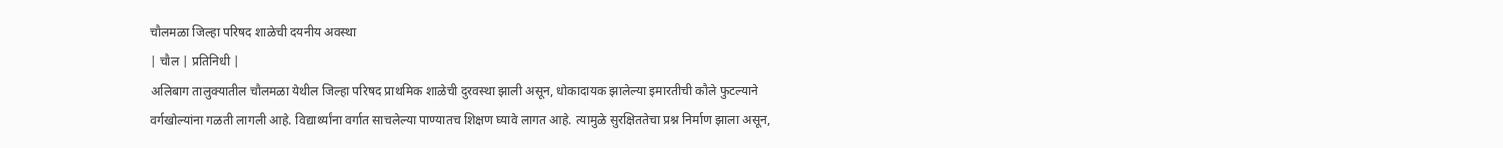चौलमळा जिल्हा परिषद शाळेची दयनीय अवस्था
| चौल | प्रतिनिधी |
अलिबाग तालुक्यातील चौलमळा येथील जिल्हा परिषद प्राथमिक शाळेची दुरवस्था झाली असून, धोकादायक झालेल्या इमारतीची कौले फुटल्याने वर्गखोल्यांना गळती लागली आहे. विद्यार्थ्यांना वर्गात साचलेल्या पाण्यातच शिक्षण घ्यावे लागत आहे. त्यामुळे सुरक्षिततेचा प्रश्न निर्माण झाला असून,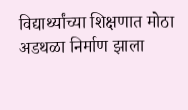विद्यार्थ्यांच्या शिक्षणात मोठा अडथळा निर्माण झाला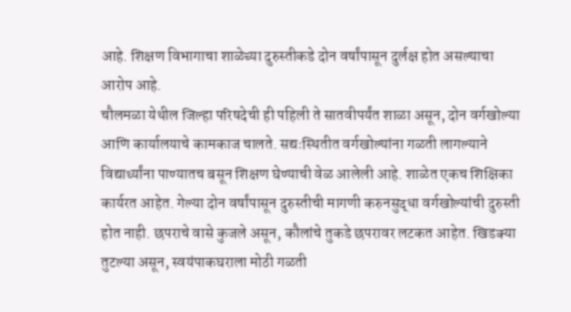आहे. शिक्षण विभागाचा शाळेच्या दुरुस्तीकडे दोन वर्षांपासून दुर्लक्ष होत असल्याचा आरोप आहे.
चौलमळा येथील जिल्हा परिषदेची ही पहिली ते सातवीपर्यंत शाळा असून, दोन वर्गखोल्या आणि कार्यालयाचे कामकाज चालते. सद्यःस्थितीत वर्गखोल्यांना गळती लागल्याने विद्यार्थ्यांना पाण्यातच बसून शिक्षण घेण्याची वेळ आलेली आहे. शाळेत एकच शिक्षिका कार्यरत आहेत. गेल्या दोन वर्षांपासून दुरुस्तीची मागणी करुनसुद्धा वर्गखोल्यांची दुरुस्ती होत नाही. छपराचे वासे कुजले असून, कौलांचे तुकडे छपरावर लटकत आहेत. खिडक्या तुटल्या असून, स्वयंपाकघराला मोठी गळती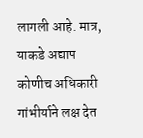लागली आहे. मात्र, याकडे अद्याप कोणीच अधिकारी गांभीर्याने लक्ष देत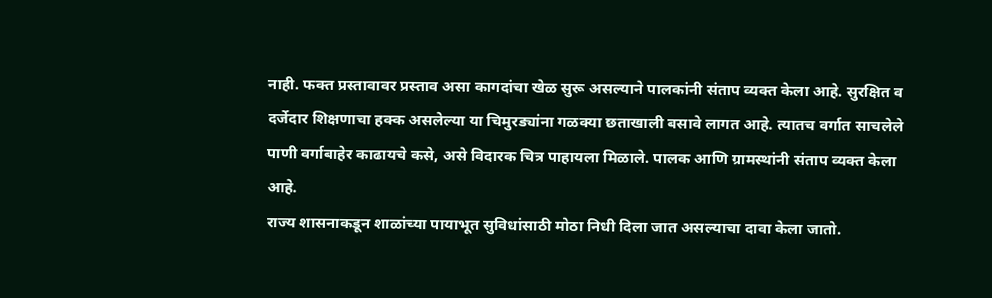नाही. फक्त प्रस्तावावर प्रस्ताव असा कागदांचा खेळ सुरू असल्याने पालकांनी संताप व्यक्त केला आहे. सुरक्षित व दर्जेदार शिक्षणाचा हक्क असलेल्या या चिमुरड्यांना गळक्या छताखाली बसावे लागत आहे. त्यातच वर्गात साचलेले पाणी वर्गाबाहेर काढायचे कसे, असे विदारक चित्र पाहायला मिळाले. पालक आणि ग्रामस्थांनी संताप व्यक्त केला आहे.
राज्य शासनाकडून शाळांच्या पायाभूत सुविधांसाठी मोठा निधी दिला जात असल्याचा दावा केला जातो.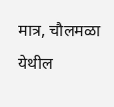मात्र, चौलमळा येथील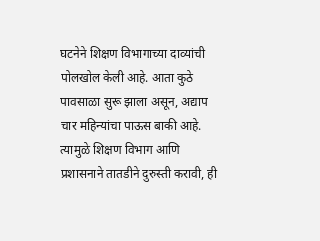घटनेने शिक्षण विभागाच्या दाव्यांची पोलखोल केली आहे. आता कुठे पावसाळा सुरू झाला असून, अद्याप चार महिन्यांचा पाऊस बाकी आहे. त्यामुळे शिक्षण विभाग आणि प्रशासनाने तातडीने दुरुस्ती करावी, ही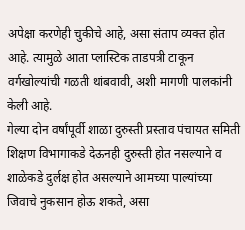अपेक्षा करणेही चुकीचे आहे, असा संताप व्यक्त होत आहे. त्यामुळे आता प्लास्टिक ताडपत्री टाकून वर्गखोल्यांची गळती थांबवावी, अशी मागणी पालकांनी केली आहे.
गेल्या दोन वर्षांपूर्वी शाळा दुरुस्ती प्रस्ताव पंचायत समिती शिक्षण विभागाकडे देऊनही दुरुस्ती होत नसल्याने व शाळेकडे दुर्लक्ष होत असल्याने आमच्या पाल्यांच्या जिवाचे नुकसान होऊ शकते, असा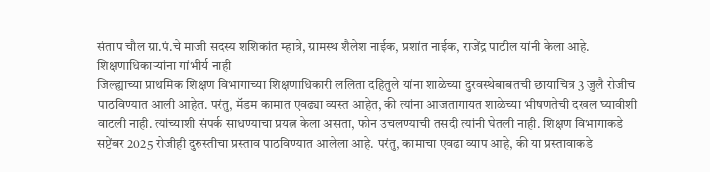संताप चौल ग्रा.पं.चे माजी सदस्य शशिकांत म्हात्रे, ग्रामस्थ शैलेश नाईक, प्रशांत नाईक, राजेंद्र पाटील यांनी केला आहे.
शिक्षणाधिकाऱ्यांना गांभीर्य नाही
जिल्ह्याच्या प्राथमिक शिक्षण विभागाच्या शिक्षणाधिकारी ललिता दहितुले यांना शाळेच्या दुरवस्थेबाबतची छायाचित्र 3 जुलै रोजीच पाठविण्यात आली आहेत. परंतु, मॅडम कामात एवढ्या व्यस्त आहेत, की त्यांना आजतागायत शाळेच्या भीषणतेची दखल घ्यावीशी वाटली नाही. त्यांच्याशी संपर्क साधण्याचा प्रयत्न केला असता, फोन उचलण्याची तसदी त्यांनी घेतली नाही. शिक्षण विभागाकडे सप्टेंबर 2025 रोजीही दुरुस्तीचा प्रस्ताव पाठविण्यात आलेला आहे. परंतु, कामाचा एवढा व्याप आहे, की या प्रस्तावाकडे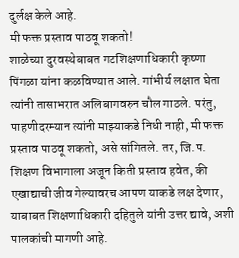दुर्लक्ष केले आहे.
मी फक्त प्रस्ताव पाठवू शकतो!
शाळेच्या दुरवस्थेबाबत गटशिक्षणाधिकारी कृष्णा पिंगळा यांना कळविण्यात आले. गांभीर्य लक्षात घेता त्यांनी तासाभरात अलिबागवरुन चौल गाठले. परंतु, पाहणीदरम्यान त्यांनी माझ्याकडे निधी नाही, मी फक्त प्रस्ताव पाठवू शकतो, असे सांगितले. तर, जि.प. शिक्षण विभागाला अजून किती प्रस्ताव हवेत, की एखाद्याची जीव गेल्यावरच आपण याकडे लक्ष देणार, याबाबत शिक्षणाधिकारी दहितुले यांनी उत्तर द्यावे, अशी पालकांची मागणी आहे.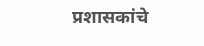प्रशासकांचे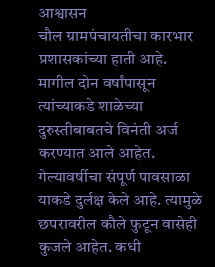आश्वासन
चौल ग्रामपंचायतीचा कारभार प्रशासकांच्या हाती आहे. मागील दोन वर्षांपासून त्यांच्याकडे शाळेच्या दुरुस्तीबाबतचे विनंती अर्ज करण्यात आले आहेत. गेल्यावर्षीचा संपूर्ण पावसाळा याकडे दुर्लक्ष केले आहे. त्यामुळे छपरावरील कौले फुटून वासेही कुजले आहेत. कधी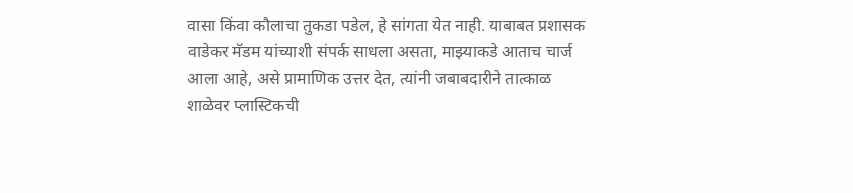वासा किंवा कौलाचा तुकडा पडेल, हे सांगता येत नाही. याबाबत प्रशासक वाडेकर मॅडम यांच्याशी संपर्क साधला असता, माझ्याकडे आताच चार्ज आला आहे, असे प्रामाणिक उत्तर देत, त्यांनी जबाबदारीने तात्काळ शाळेवर प्लास्टिकची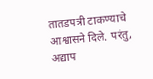तातडपत्री टाकण्याचे आश्वासने दिले. परंतु, अद्याप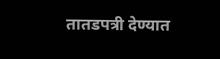तातडपत्री देण्यात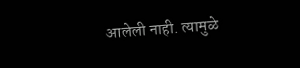आलेली नाही. त्यामुळे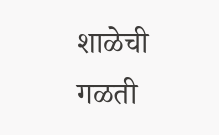शाळेची गळती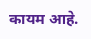कायम आहे.